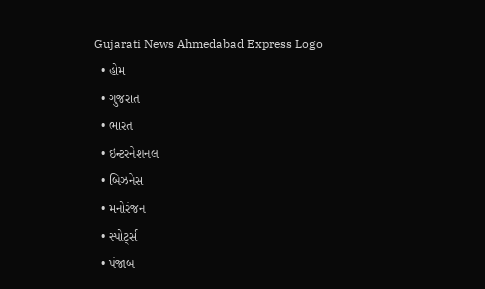Gujarati News Ahmedabad Express Logo
  • હોમ
  • ગુજરાત
  • ભારત
  • ઇન્ટરનેશનલ
  • બિઝનેસ
  • મનોરંજન
  • સ્પોર્ટ્સ
  • પંજાબ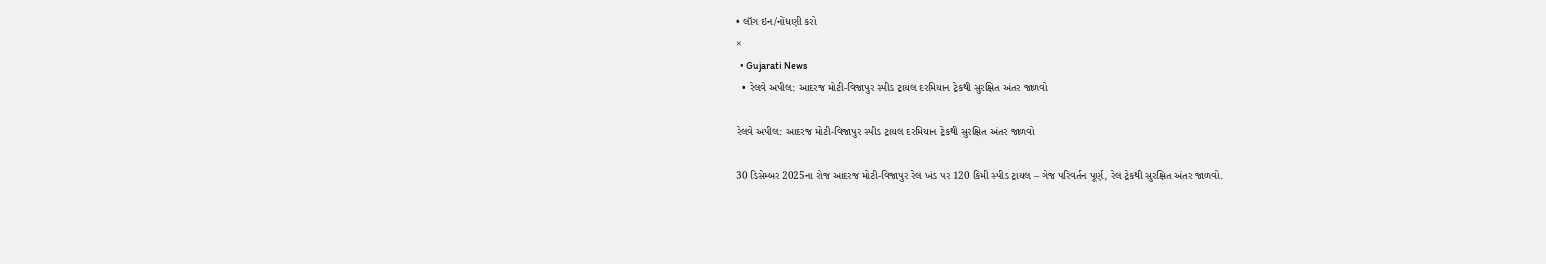• લૉગ ઇન/નોંધણી કરો
×
  • Gujarati News
  • રેલવે અપીલ: આદરજ મોટી-વિજાપુર સ્પીડ ટ્રાયલ દરમિયાન ટ્રેકથી સુરક્ષિત અંતર જાળવો

રેલવે અપીલ: આદરજ મોટી-વિજાપુર સ્પીડ ટ્રાયલ દરમિયાન ટ્રેકથી સુરક્ષિત અંતર જાળવો

30 ડિસેમ્બર 2025ના રોજ આદરજ મોટી-વિજાપુર રેલ ખંડ પર 120 કિમી સ્પીડ ટ્રાયલ – ગેજ પરિવર્તન પૂર્ણ, રેલ ટ્રેકથી સુરક્ષિત અંતર જાળવો.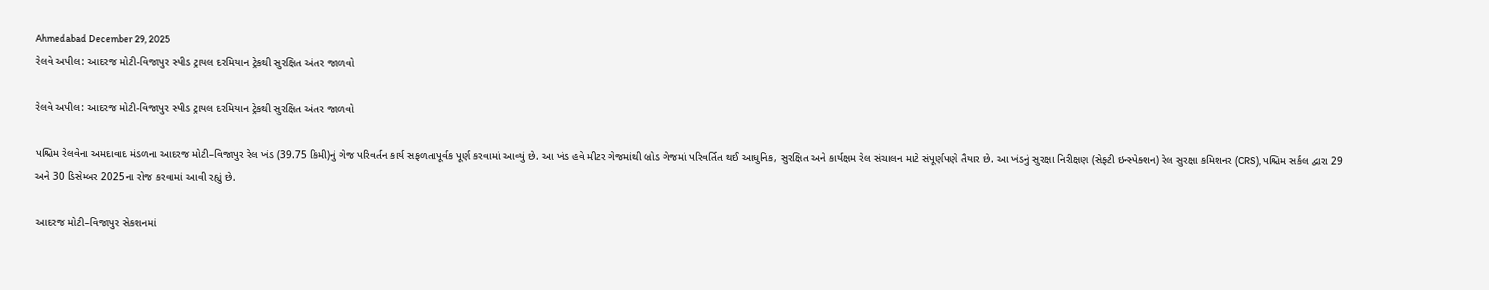Ahmedabad December 29, 2025
રેલવે અપીલ: આદરજ મોટી-વિજાપુર સ્પીડ ટ્રાયલ દરમિયાન ટ્રેકથી સુરક્ષિત અંતર જાળવો

રેલવે અપીલ: આદરજ મોટી-વિજાપુર સ્પીડ ટ્રાયલ દરમિયાન ટ્રેકથી સુરક્ષિત અંતર જાળવો

પશ્ચિમ રેલવેના અમદાવાદ મંડળના આદરજ મોટી–વિજાપુર રેલ ખંડ (39.75 કિમી)નું ગેજ પરિવર્તન કાર્ય સફળતાપૂર્વક પૂર્ણ કરવામાં આવ્યું છે. આ ખંડ હવે મીટર ગેજમાંથી બ્રોડ ગેજમાં પરિવર્તિત થઈ આધુનિક, સુરક્ષિત અને કાર્યક્ષમ રેલ સંચાલન માટે સંપૂર્ણપણે તૈયાર છે. આ ખંડનું સુરક્ષા નિરીક્ષણ (સેફ્ટી ઇન્સ્પેક્શન) રેલ સુરક્ષા કમિશનર (CRS), પશ્ચિમ સર્કલ દ્વારા 29 અને 30 ડિસેમ્બર 2025ના રોજ કરવામાં આવી રહ્યું છે.

આદરજ મોટી–વિજાપુર સેકશનમાં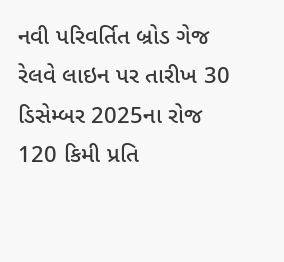નવી પરિવર્તિત બ્રોડ ગેજ રેલવે લાઇન પર તારીખ 30 ડિસેમ્બર 2025ના રોજ 120 કિમી પ્રતિ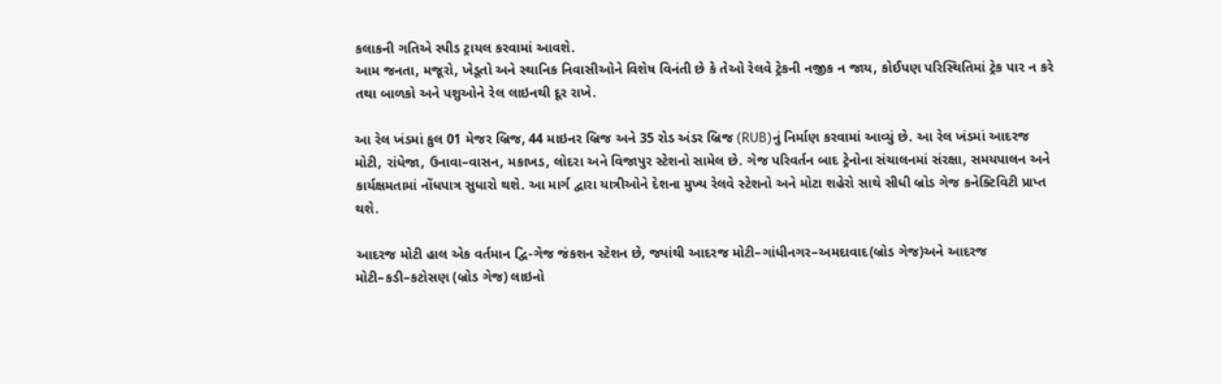કલાકની ગતિએ સ્પીડ ટ્રાયલ કરવામાં આવશે.
આમ જનતા, મજૂરો, ખેડૂતો અને સ્થાનિક નિવાસીઓને વિશેષ વિનંતી છે કે તેઓ રેલવે ટ્રેકની નજીક ન જાય, કોઈપણ પરિસ્થિતિમાં ટ્રેક પાર ન કરે તથા બાળકો અને પશુઓને રેલ લાઇનથી દૂર રાખે.

આ રેલ ખંડમાં કુલ 01 મેજર બ્રિજ, 44 માઇનર બ્રિજ અને 35 રોડ અંડર બ્રિજ (RUB)નું નિર્માણ કરવામાં આવ્યું છે. આ રેલ ખંડમાં આદરજ મોટી, રાંધેજા, ઉનાવા–વાસન, મકાખડ, લોદરા અને વિજાપુર સ્ટેશનો સામેલ છે. ગેજ પરિવર્તન બાદ ટ્રેનોના સંચાલનમાં સંરક્ષા, સમયપાલન અને કાર્યક્ષમતામાં નોંધપાત્ર સુધારો થશે. આ માર્ગ દ્વારા યાત્રીઓને દેશના મુખ્ય રેલવે સ્ટેશનો અને મોટા શહેરો સાથે સીધી બ્રોડ ગેજ કનેક્ટિવિટી પ્રાપ્ત થશે.

આદરજ મોટી હાલ એક વર્તમાન દ્વિ-ગેજ જંકશન સ્ટેશન છે, જ્યાંથી આદરજ મોટી–ગાંધીનગર–અમદાવાદ(બ્રોડ ગેજ)અને આદરજ મોટી–કડી–કટોસણ (બ્રોડ ગેજ) લાઇનો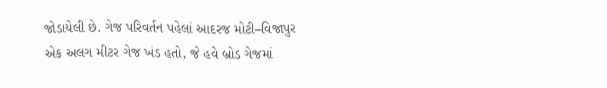જોડાયેલી છે. ગેજ પરિવર્તન પહેલાં આદરજ મોટી–વિજાપુર એક અલગ મીટર ગેજ ખંડ હતો, જે હવે બ્રોડ ગેજમાં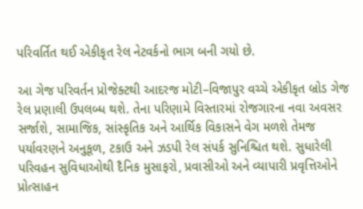પરિવર્તિત થઈ એકીકૃત રેલ નેટવર્કનો ભાગ બની ગયો છે.

આ ગેજ પરિવર્તન પ્રોજેક્ટથી આદરજ મોટી–વિજાપુર વચ્ચે એકીકૃત બ્રોડ ગેજ રેલ પ્રણાલી ઉપલબ્ધ થશે. તેના પરિણામે વિસ્તારમાં રોજગારના નવા અવસર સર્જાશે, સામાજિક, સાંસ્કૃતિક અને આર્થિક વિકાસને વેગ મળશે તેમજ પર્યાવરણને અનુકૂળ, ટકાઉ અને ઝડપી રેલ સંપર્ક સુનિશ્ચિત થશે. સુધારેલી પરિવહન સુવિધાઓથી દૈનિક મુસાફરો, પ્રવાસીઓ અને વ્યાપારી પ્રવૃત્તિઓને પ્રોત્સાહન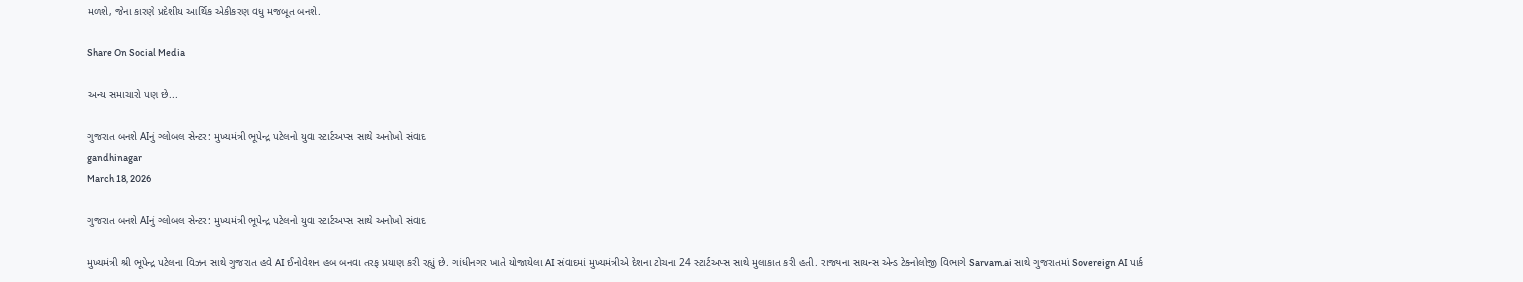મળશે, જેના કારણે પ્રદેશીય આર્થિક એકીકરણ વધુ મજબૂત બનશે.

Share On Social Media

અન્ય સમાચારો પણ છે...

ગુજરાત બનશે AIનું ગ્લોબલ સેન્ટર: મુખ્યમંત્રી ભૂપેન્દ્ર પટેલનો યુવા સ્ટાર્ટઅપ્સ સાથે અનોખો સંવાદ
gandhinagar
March 18, 2026

ગુજરાત બનશે AIનું ગ્લોબલ સેન્ટર: મુખ્યમંત્રી ભૂપેન્દ્ર પટેલનો યુવા સ્ટાર્ટઅપ્સ સાથે અનોખો સંવાદ

મુખ્યમંત્રી શ્રી ભૂપેન્દ્ર પટેલના વિઝન સાથે ગુજરાત હવે AI ઈનોવેશન હબ બનવા તરફ પ્રયાણ કરી રહ્યું છે. ગાંધીનગર ખાતે યોજાયેલા AI સંવાદમાં મુખ્યમંત્રીએ દેશના ટોચના 24 સ્ટાર્ટઅપ્સ સાથે મુલાકાત કરી હતી. રાજ્યના સાયન્સ એન્ડ ટેક્નોલોજી વિભાગે Sarvam.ai સાથે ગુજરાતમાં Sovereign AI પાર્ક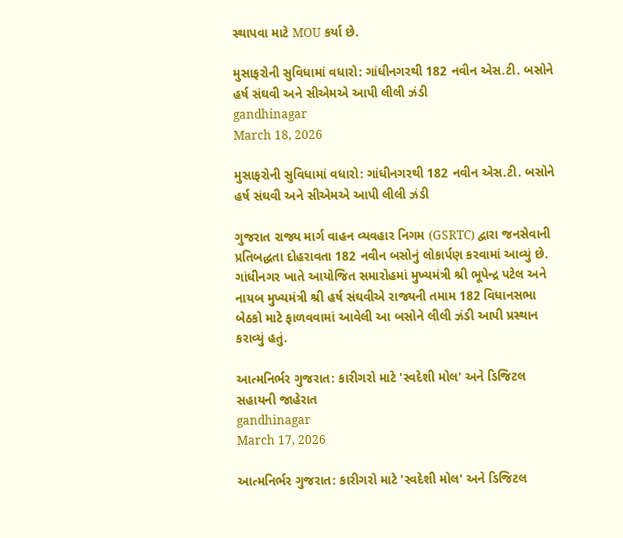સ્થાપવા માટે MOU કર્યા છે.

મુસાફરોની સુવિધામાં વધારો: ગાંધીનગરથી 182 નવીન એસ.ટી. બસોને હર્ષ સંઘવી અને સીએમએ આપી લીલી ઝંડી
gandhinagar
March 18, 2026

મુસાફરોની સુવિધામાં વધારો: ગાંધીનગરથી 182 નવીન એસ.ટી. બસોને હર્ષ સંઘવી અને સીએમએ આપી લીલી ઝંડી

ગુજરાત રાજ્ય માર્ગ વાહન વ્યવહાર નિગમ (GSRTC) દ્વારા જનસેવાની પ્રતિબદ્ધતા દોહરાવતા 182 નવીન બસોનું લોકાર્પણ કરવામાં આવ્યું છે. ગાંધીનગર ખાતે આયોજિત સમારોહમાં મુખ્યમંત્રી શ્રી ભૂપેન્દ્ર પટેલ અને નાયબ મુખ્યમંત્રી શ્રી હર્ષ સંઘવીએ રાજ્યની તમામ 182 વિધાનસભા બેઠકો માટે ફાળવવામાં આવેલી આ બસોને લીલી ઝંડી આપી પ્રસ્થાન કરાવ્યું હતું.

આત્મનિર્ભર ગુજરાત: કારીગરો માટે 'સ્વદેશી મોલ' અને ડિજિટલ સહાયની જાહેરાત
gandhinagar
March 17, 2026

આત્મનિર્ભર ગુજરાત: કારીગરો માટે 'સ્વદેશી મોલ' અને ડિજિટલ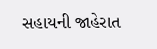સહાયની જાહેરાત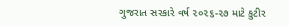ગુજરાત સરકારે વર્ષ ૨૦૨૬-૨૭ માટે કુટીર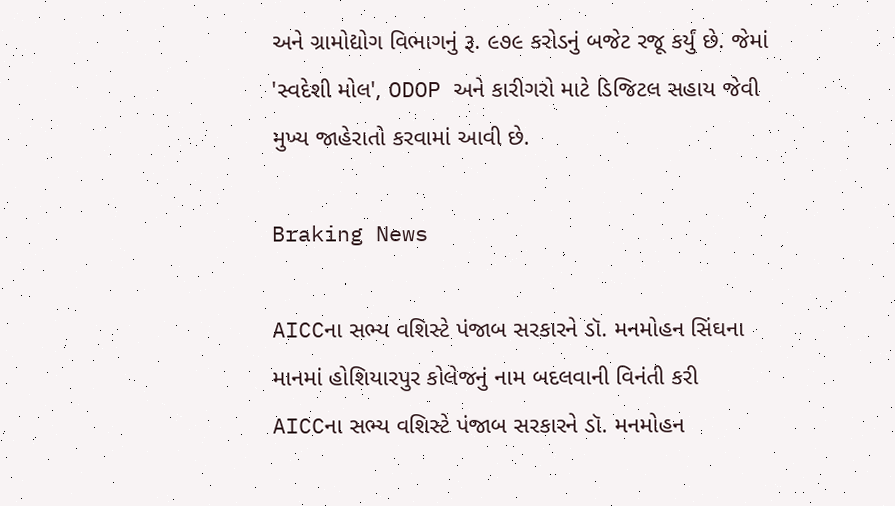અને ગ્રામોદ્યોગ વિભાગનું રૂ. ૯૭૯ કરોડનું બજેટ રજૂ કર્યું છે. જેમાં 'સ્વદેશી મોલ', ODOP અને કારીગરો માટે ડિજિટલ સહાય જેવી મુખ્ય જાહેરાતો કરવામાં આવી છે.

Braking News

AICCના સભ્ય વશિસ્ટે પંજાબ સરકારને ડૉ. મનમોહન સિંઘના માનમાં હોશિયારપુર કોલેજનું નામ બદલવાની વિનંતી કરી
AICCના સભ્ય વશિસ્ટે પંજાબ સરકારને ડૉ. મનમોહન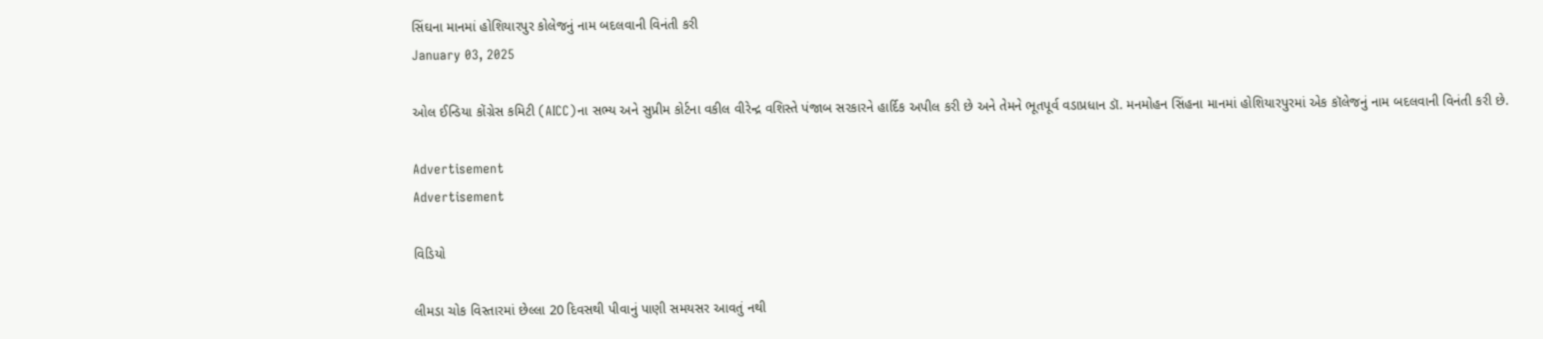સિંઘના માનમાં હોશિયારપુર કોલેજનું નામ બદલવાની વિનંતી કરી
January 03, 2025

ઓલ ઈન્ડિયા કોંગ્રેસ કમિટી (AICC)ના સભ્ય અને સુપ્રીમ કોર્ટના વકીલ વીરેન્દ્ર વશિસ્તે પંજાબ સરકારને હાર્દિક અપીલ કરી છે અને તેમને ભૂતપૂર્વ વડાપ્રધાન ડૉ. મનમોહન સિંહના માનમાં હોશિયારપુરમાં એક કૉલેજનું નામ બદલવાની વિનંતી કરી છે.

Advertisement
Advertisement

વિડિયો

લીમડા ચોક વિસ્તારમાં છેલ્લા 20 દિવસથી પીવાનું પાણી સમયસર આવતું નથી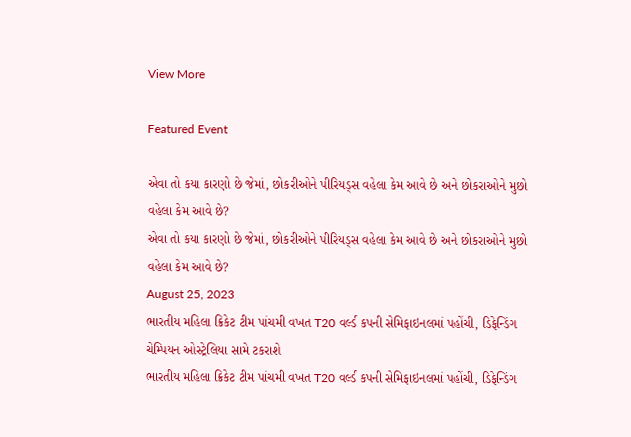View More

Featured Event

એવા તો કયા કારણો છે જેમાં, છોકરીઓને પીરિયડ્સ વહેલા કેમ આવે છે અને છોકરાઓને મુછો વહેલા કેમ આવે છે?
એવા તો કયા કારણો છે જેમાં, છોકરીઓને પીરિયડ્સ વહેલા કેમ આવે છે અને છોકરાઓને મુછો વહેલા કેમ આવે છે?
August 25, 2023
ભારતીય મહિલા ક્રિકેટ ટીમ પાંચમી વખત T20 વર્લ્ડ કપની સેમિફાઇનલમાં પહોંચી, ડિફેન્ડિંગ ચેમ્પિયન ઓસ્ટ્રેલિયા સામે ટકરાશે
ભારતીય મહિલા ક્રિકેટ ટીમ પાંચમી વખત T20 વર્લ્ડ કપની સેમિફાઇનલમાં પહોંચી, ડિફેન્ડિંગ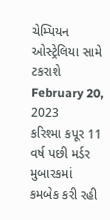ચેમ્પિયન ઓસ્ટ્રેલિયા સામે ટકરાશે
February 20, 2023
કરિશ્મા કપૂર 11 વર્ષ પછી મર્ડર મુબારકમાં કમબેક કરી રહી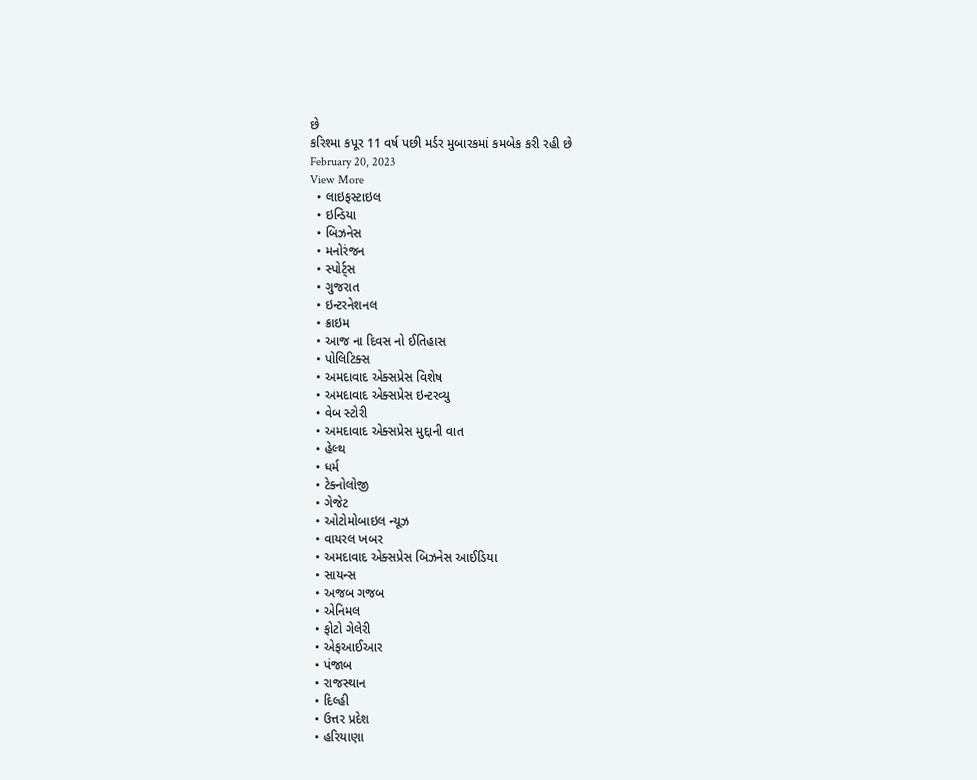છે
કરિશ્મા કપૂર 11 વર્ષ પછી મર્ડર મુબારકમાં કમબેક કરી રહી છે
February 20, 2023
View More
  • લાઇફસ્ટાઇલ
  • ઇન્ડિયા
  • બિઝનેસ
  • મનોરંજન
  • સ્પોર્ટ્સ
  • ગુજરાત
  • ઇન્ટરનેશનલ
  • ક્રાઇમ
  • આજ ના દિવસ નો ઈતિહાસ
  • પોલિટિક્સ
  • અમદાવાદ એક્સપ્રેસ વિશેષ
  • અમદાવાદ એક્સપ્રેસ ઇન્ટરવ્યુ
  • વેબ સ્ટોરી
  • અમદાવાદ એક્સપ્રેસ મુદ્દાની વાત
  • હેલ્થ
  • ધર્મ
  • ટેક્નોલોજી
  • ગેજેટ
  • ઓટોમોબાઇલ ન્યૂઝ
  • વાયરલ ખબર
  • અમદાવાદ એક્સપ્રેસ બિઝનેસ આઈડિયા
  • સાયન્સ
  • અજબ ગજબ
  • એનિમલ
  • ફોટો ગેલેરી
  • એફઆઈઆર
  • પંજાબ
  • રાજસ્થાન
  • દિલ્હી
  • ઉત્તર પ્રદેશ
  • હરિયાણા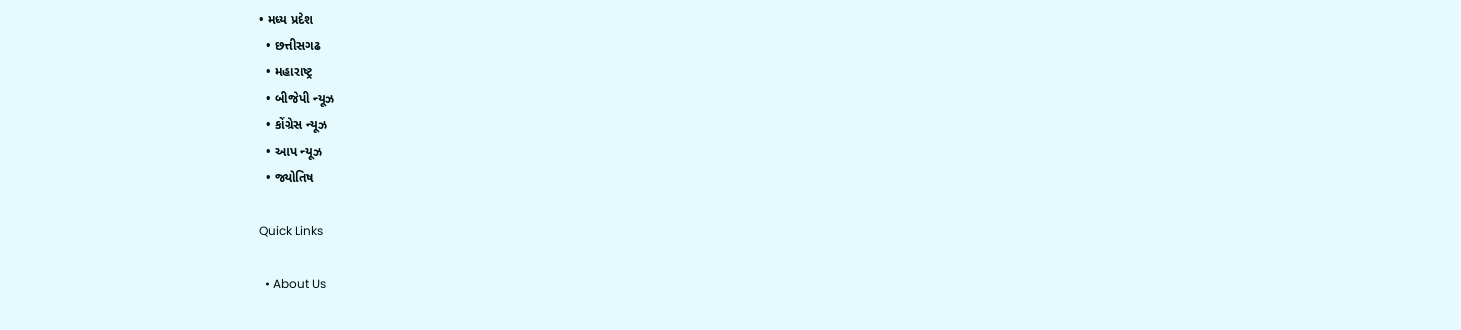• મધ્ય પ્રદેશ
  • છત્તીસગઢ
  • મહારાષ્ટ્ર
  • બીજેપી ન્યૂઝ
  • કોંગ્રેસ ન્યૂઝ
  • આપ ન્યૂઝ
  • જ્યોતિષ

Quick Links

  • About Us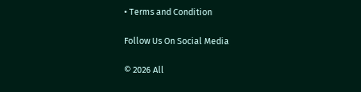• Terms and Condition

Follow Us On Social Media

© 2026 All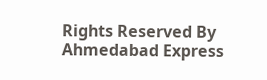Rights Reserved By Ahmedabad Express